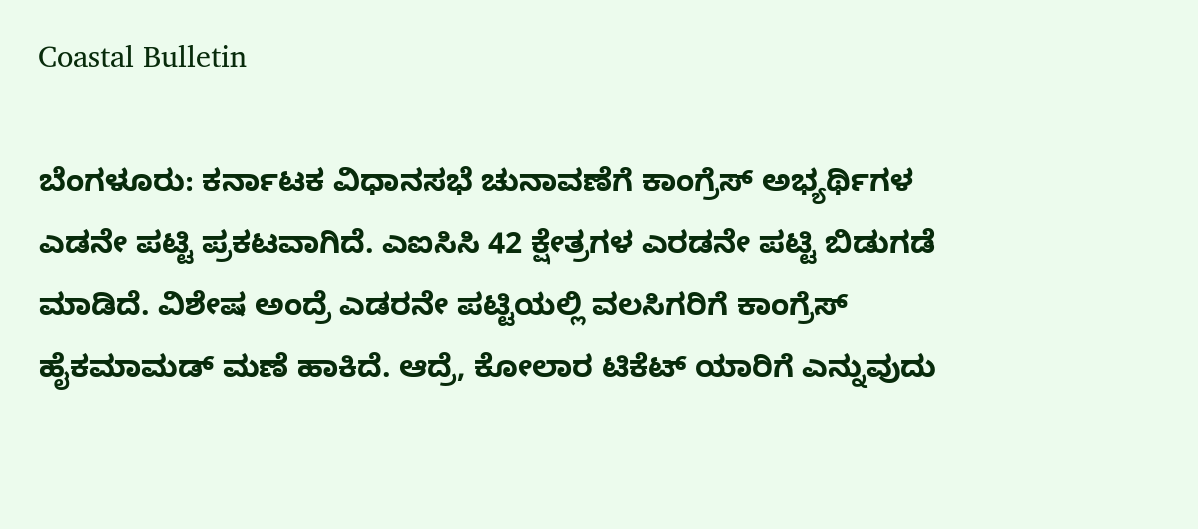Coastal Bulletin

ಬೆಂಗಳೂರು: ಕರ್ನಾಟಕ ವಿಧಾನಸಭೆ ಚುನಾವಣೆಗೆ ಕಾಂಗ್ರೆಸ್ ಅಭ್ಯರ್ಥಿಗಳ ಎಡನೇ ಪಟ್ಟಿ ಪ್ರಕಟವಾಗಿದೆ. ಎಐಸಿಸಿ 42 ಕ್ಷೇತ್ರಗಳ ಎರಡನೇ ಪಟ್ಟಿ ಬಿಡುಗಡೆ ಮಾಡಿದೆ. ವಿಶೇಷ ಅಂದ್ರೆ ಎಡರನೇ ಪಟ್ಟಿಯಲ್ಲಿ ವಲಸಿಗರಿಗೆ ಕಾಂಗ್ರೆಸ್ ಹೈಕಮಾಮಡ್ ಮಣೆ ಹಾಕಿದೆ. ಆದ್ರೆ, ಕೋಲಾರ ಟಿಕೆಟ್ ಯಾರಿಗೆ ಎನ್ನುವುದು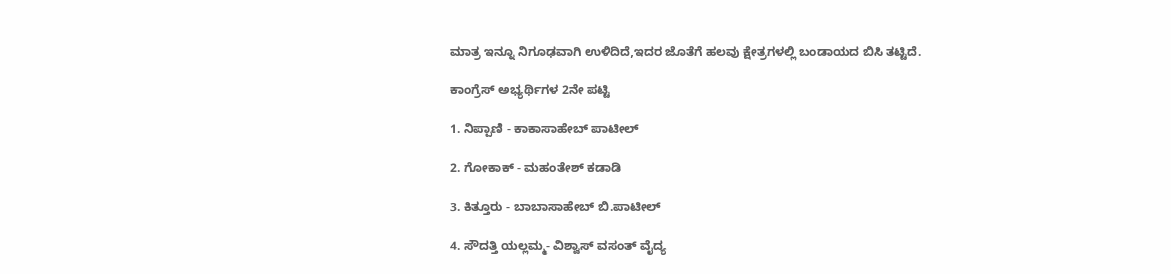ಮಾತ್ರ ಇನ್ನೂ ನಿಗೂಢವಾಗಿ ಉಳಿದಿದೆ,ಇದರ ಜೊತೆಗೆ ಹಲವು ಕ್ಷೇತ್ರಗಳಲ್ಲಿ ಬಂಡಾಯದ ಬಿಸಿ ತಟ್ಟಿದೆ.

ಕಾಂಗ್ರೆಸ್‌ ಅಭ್ಯರ್ಥಿಗಳ 2ನೇ ಪಟ್ಟಿ

1. ನಿಪ್ಪಾಣಿ - ಕಾಕಾಸಾಹೇಬ್‌ ಪಾಟೀಲ್

2. ಗೋಕಾಕ್‌ - ಮಹಂತೇಶ್‌ ಕಡಾಡಿ

3. ಕಿತ್ತೂರು - ಬಾಬಾಸಾಹೇಬ್‌ ಬಿ.ಪಾಟೀಲ್

4. ಸೌದತ್ತಿ ಯಲ್ಲಮ್ಮ- ವಿಶ್ವಾಸ್‌ ವಸಂತ್‌ ವೈದ್ಯ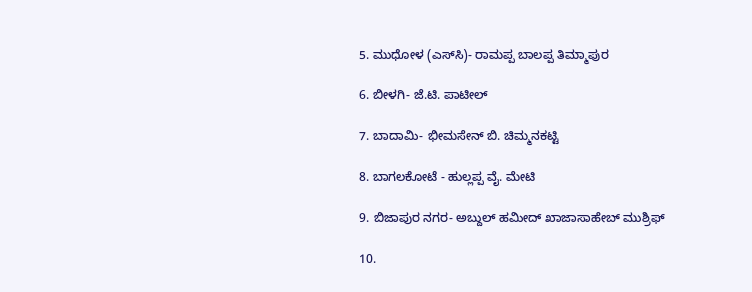5. ಮುಧೋಳ (ಎಸ್‌ಸಿ)- ರಾಮಪ್ಪ ಬಾಲಪ್ಪ ತಿಮ್ಮಾಪುರ

6. ಬೀಳಗಿ- ಜೆ.ಟಿ. ಪಾಟೀಲ್

7. ಬಾದಾಮಿ- ಭೀಮಸೇನ್‌ ಬಿ. ಚಿಮ್ಮನಕಟ್ಟಿ

8. ಬಾಗಲಕೋಟೆ - ಹುಲ್ಲಪ್ಪ ವೈ. ಮೇಟಿ

9. ಬಿಜಾಪುರ ನಗರ- ಅಬ್ದುಲ್‌ ಹಮೀದ್‌ ಖಾಜಾಸಾಹೇಬ್ ಮುಶ್ರಿಫ್

10.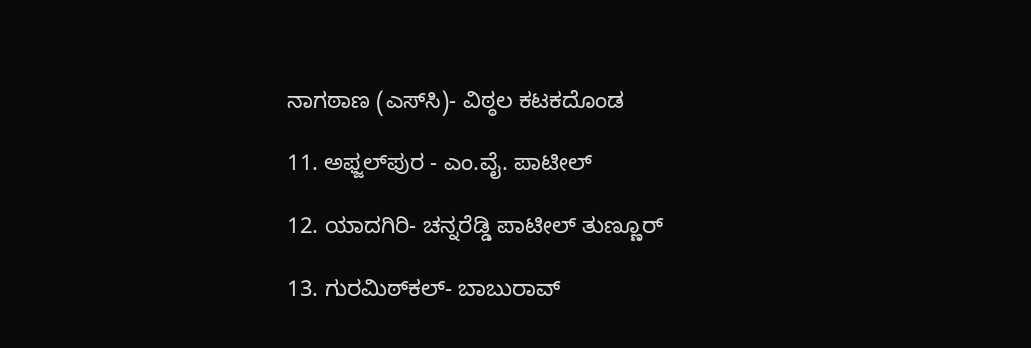ನಾಗಠಾಣ (ಎಸ್‌ಸಿ)- ವಿಠ್ಠಲ ಕಟಕದೊಂಡ

11. ಅಫ್ಜಲ್‌ಪುರ - ಎಂ.ವೈ. ಪಾಟೀಲ್

12. ಯಾದಗಿರಿ- ಚನ್ನರೆಡ್ಡಿ ಪಾಟೀಲ್‌ ತುಣ್ಣೂರ್

13. ಗುರಮಿಠ್‌ಕಲ್‌- ಬಾಬುರಾವ್‌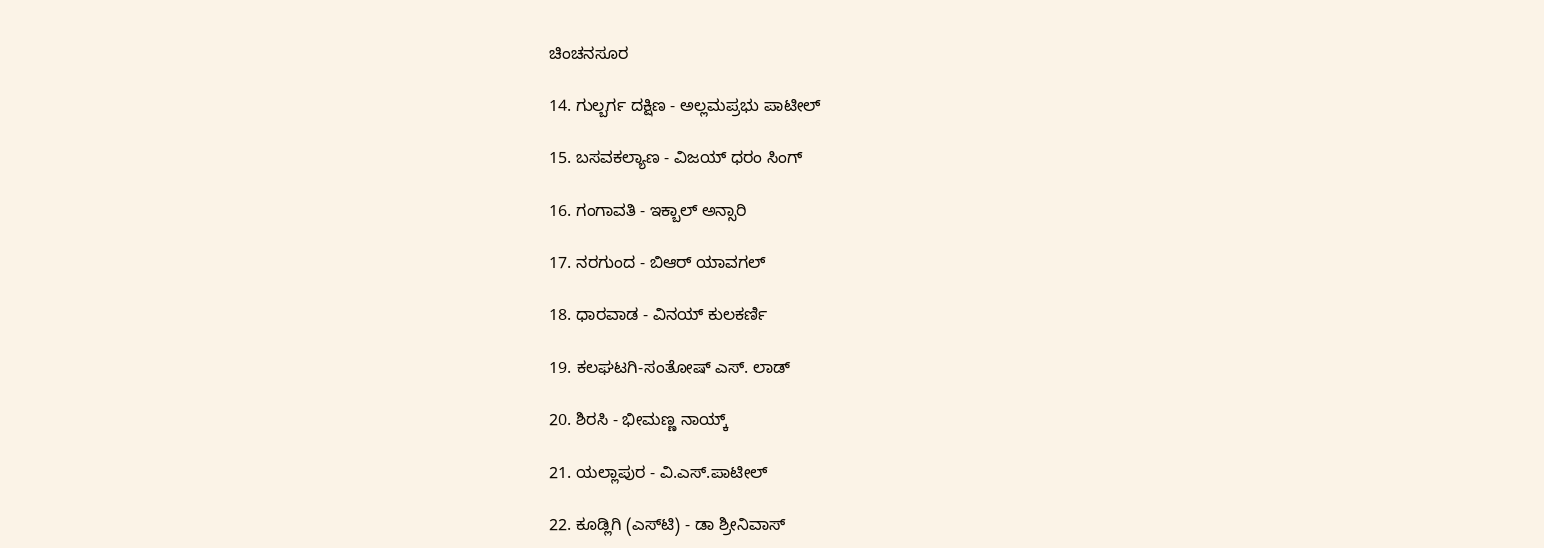ಚಿಂಚನಸೂರ

14. ಗುಲ್ಬರ್ಗ ದಕ್ಷಿಣ - ಅಲ್ಲಮಪ್ರಭು ಪಾಟೀಲ್

15. ಬಸವಕಲ್ಯಾಣ - ವಿಜಯ್ ಧರಂ ಸಿಂಗ್

16. ಗಂಗಾವತಿ - ಇಕ್ಬಾಲ್ ಅನ್ಸಾರಿ

17. ನರಗುಂದ - ಬಿಆರ್ ಯಾವಗಲ್

18. ಧಾರವಾಡ - ವಿನಯ್ ಕುಲಕರ್ಣಿ

19. ಕಲಘಟಗಿ-ಸಂತೋಷ್ ಎಸ್. ಲಾಡ್

20. ಶಿರಸಿ - ಭೀಮಣ್ಣ ನಾಯ್ಕ್

21. ಯಲ್ಲಾಪುರ - ವಿ.ಎಸ್.ಪಾಟೀಲ್

22. ಕೂಡ್ಲಿಗಿ (ಎಸ್‌ಟಿ) - ಡಾ ಶ್ರೀನಿವಾಸ್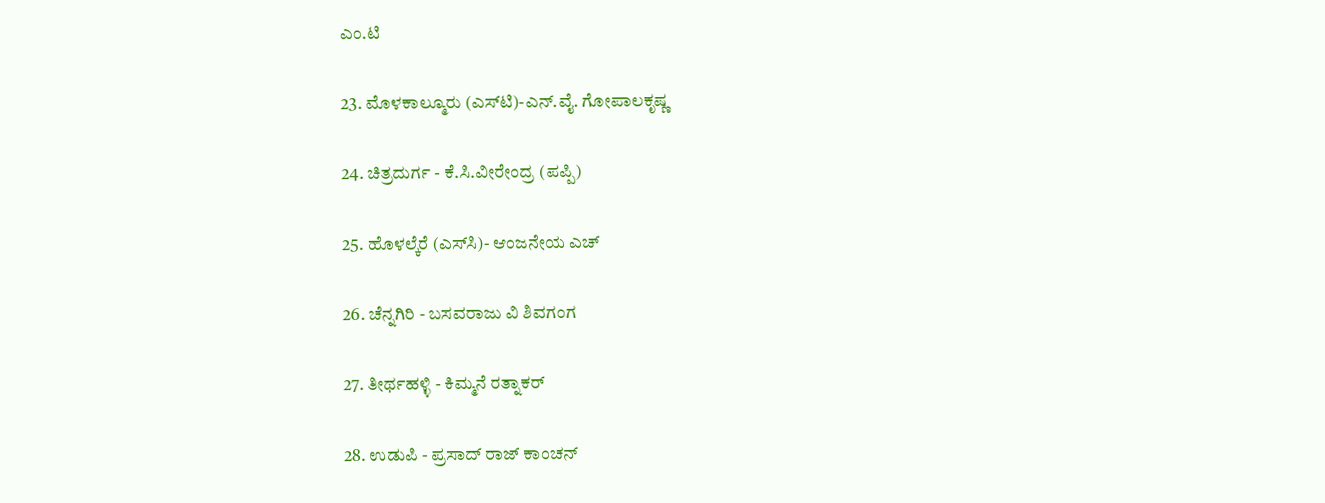ಎಂ.ಟಿ

23. ಮೊಳಕಾಲ್ಮೂರು (ಎಸ್‌ಟಿ)-ಎನ್.ವೈ. ಗೋಪಾಲಕೃಷ್ಣ

24. ಚಿತ್ರದುರ್ಗ - ಕೆ.ಸಿ.ವೀರೇಂದ್ರ (ಪಪ್ಪಿ)

25. ಹೊಳಲ್ಕೆರೆ (ಎಸ್‌ಸಿ)- ಆಂಜನೇಯ ಎಚ್

26. ಚೆನ್ನಗಿರಿ - ಬಸವರಾಜು ವಿ ಶಿವಗಂಗ

27. ತೀರ್ಥಹಳ್ಳಿ - ಕಿಮ್ಮನೆ ರತ್ನಾಕರ್

28. ಉಡುಪಿ - ಪ್ರಸಾದ್‌ ರಾಜ್ ಕಾಂಚನ್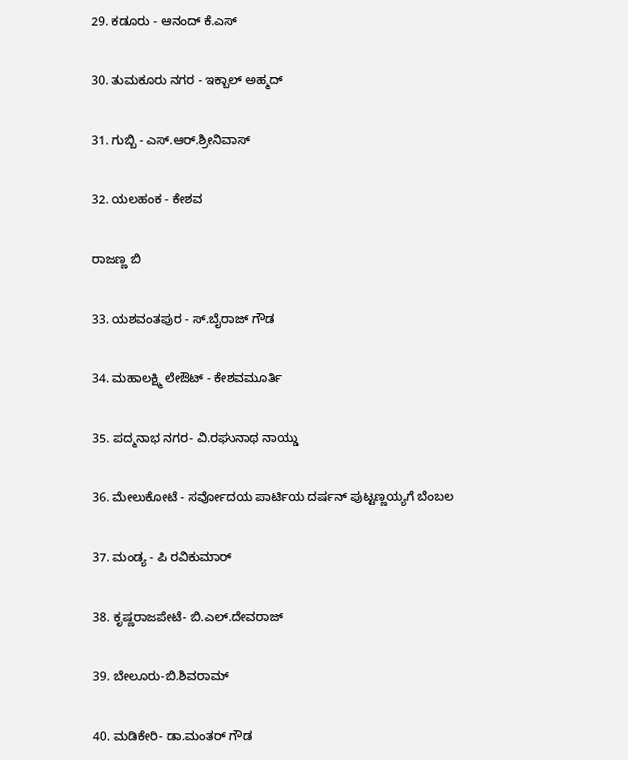29. ಕಡೂರು - ಆನಂದ್ ಕೆ.ಎಸ್

30. ತುಮಕೂರು ನಗರ - ಇಕ್ಬಾಲ್ ಅಹ್ಮದ್

31. ಗುಬ್ಬಿ - ಎಸ್.ಆರ್.ಶ್ರೀನಿವಾಸ್

32. ಯಲಹಂಕ - ಕೇಶವ

ರಾಜಣ್ಣ ಬಿ

33. ಯಶವಂತಪುರ - ಸ್.ಬೈರಾಜ್ ಗೌಡ

34. ಮಹಾಲಕ್ಷ್ಮಿ ಲೇಔಟ್ - ಕೇಶವಮೂರ್ತಿ

35. ಪದ್ಮನಾಭ ನಗರ- ವಿ.ರಘುನಾಥ ನಾಯ್ಡು

36. ಮೇಲುಕೋಟೆ - ಸರ್ವೋದಯ ಪಾರ್ಟಿಯ ದರ್ಷನ್ ಪುಟ್ಟಣ್ಣಯ್ಯಗೆ ಬೆಂಬಲ

37. ಮಂಡ್ಯ - ಪಿ ರವಿಕುಮಾರ್

38. ಕೃಷ್ಣರಾಜಪೇಟೆ- ಬಿ.ಎಲ್.ದೇವರಾಜ್

39. ಬೇಲೂರು-ಬಿ.ಶಿವರಾಮ್

40. ಮಡಿಕೇರಿ- ಡಾ.ಮಂತರ್ ಗೌಡ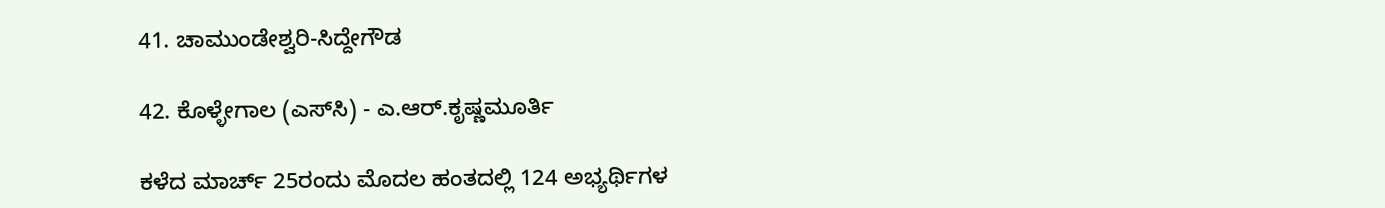41. ಚಾಮುಂಡೇಶ್ವರಿ-ಸಿದ್ದೇಗೌಡ

42. ಕೊಳ್ಳೇಗಾಲ (ಎಸ್‌ಸಿ) - ಎ.ಆರ್.ಕೃಷ್ಣಮೂರ್ತಿ

ಕಳೆದ ಮಾರ್ಚ್ 25ರಂದು ಮೊದಲ ಹಂತದಲ್ಲಿ 124 ಅಭ್ಯರ್ಥಿಗಳ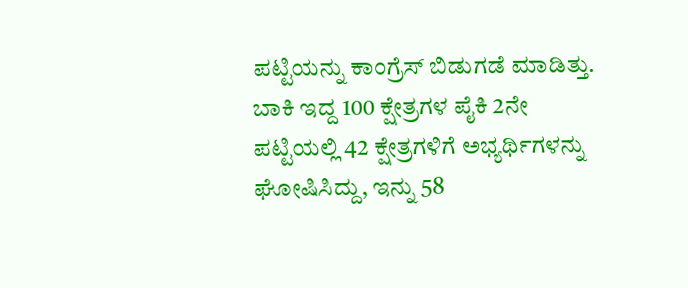ಪಟ್ಟಿಯನ್ನು ಕಾಂಗ್ರೆಸ್ ಬಿಡುಗಡೆ ಮಾಡಿತ್ತು. ಬಾಕಿ ಇದ್ದ 100 ಕ್ಷೇತ್ರಗಳ ಪೈಕಿ 2ನೇ ಪಟ್ಟಿಯಲ್ಲಿ 42 ಕ್ಷೇತ್ರಗಳಿಗೆ ಅಭ್ಯರ್ಥಿಗಳನ್ನು ಘೋಷಿಸಿದ್ದು, ಇನ್ನು 58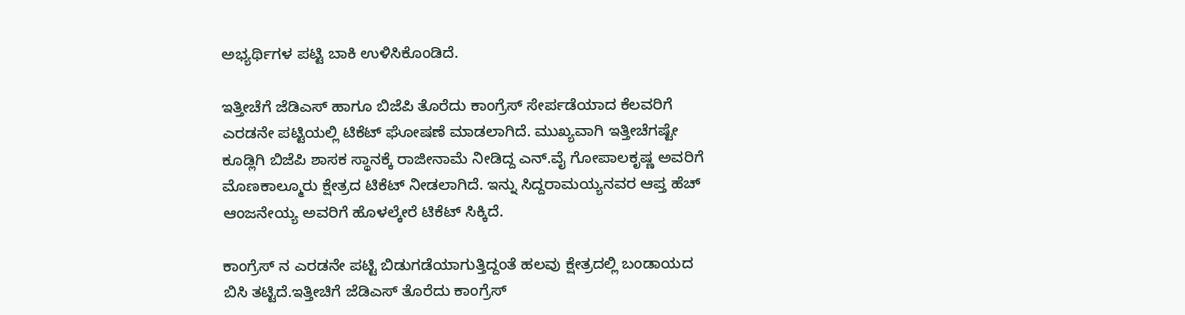ಅಭ್ಯರ್ಥಿಗಳ ಪಟ್ಟಿ ಬಾಕಿ ಉಳಿಸಿಕೊಂಡಿದೆ.

ಇತ್ತೀಚೆಗೆ ಜೆಡಿಎಸ್ ಹಾಗೂ ಬಿಜೆಪಿ ತೊರೆದು ಕಾಂಗ್ರೆಸ್ ಸೇರ್ಪಡೆಯಾದ ಕೆಲವರಿಗೆ ಎರಡನೇ ಪಟ್ಟಿಯಲ್ಲಿ ಟಿಕೆಟ್ ಘೋಷಣೆ ಮಾಡಲಾಗಿದೆ. ಮುಖ್ಯವಾಗಿ ಇತ್ತೀಚೆಗಷ್ಟೇ ಕೂಡ್ಲಿಗಿ ಬಿಜೆಪಿ ಶಾಸಕ ಸ್ಥಾನಕ್ಕೆ ರಾಜೀನಾಮೆ ನೀಡಿದ್ದ ಎನ್.ವೈ ಗೋಪಾಲಕೃಷ್ಣ ಅವರಿಗೆ ಮೊಣಕಾಲ್ಮೂರು ಕ್ಷೇತ್ರದ ಟಿಕೆಟ್ ನೀಡಲಾಗಿದೆ. ಇನ್ನು ಸಿದ್ದರಾಮಯ್ಯನವರ ಆಪ್ತ ಹೆಚ್ ಆಂಜನೇಯ್ಯ ಅವರಿಗೆ ಹೊಳಲ್ಕೇರೆ ಟಿಕೆಟ್ ಸಿಕ್ಕಿದೆ.

ಕಾಂಗ್ರೆಸ್ ನ ಎರಡನೇ ಪಟ್ಟಿ ಬಿಡುಗಡೆಯಾಗುತ್ತಿದ್ದಂತೆ ಹಲವು ಕ್ಷೇತ್ರದಲ್ಲಿ ಬಂಡಾಯದ ಬಿಸಿ ತಟ್ಟಿದೆ.ಇತ್ತೀಚಿಗೆ ಜೆಡಿಎಸ್ ತೊರೆದು ಕಾಂಗ್ರೆಸ್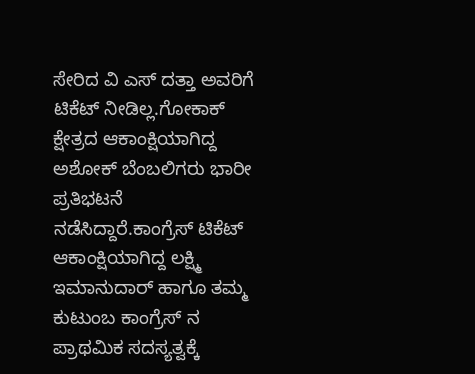ಸೇರಿದ ವಿ ಎಸ್ ದತ್ತಾ ಅವರಿಗೆ ಟಿಕೆಟ್ ನೀಡಿಲ್ಲ.ಗೋಕಾಕ್ ಕ್ಷೇತ್ರದ ಆಕಾಂಕ್ಷಿಯಾಗಿದ್ದ ಅಶೋಕ್ ಬೆಂಬಲಿಗರು ಭಾರೀ ಪ್ರತಿಭಟನೆ ನಡೆಸಿದ್ದಾರೆ.ಕಾಂಗ್ರೆಸ್ ಟಿಕೆಟ್ ಆಕಾಂಕ್ಷಿಯಾಗಿದ್ದ ಲಕ್ಷ್ಮಿ ಇಮಾನುದಾರ್ ಹಾಗೂ ತಮ್ಮ ಕುಟುಂಬ ಕಾಂಗ್ರೆಸ್ ನ ಪ್ರಾಥಮಿಕ ಸದಸ್ಯತ್ವಕ್ಕೆ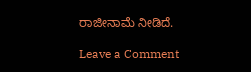ರಾಜೀನಾಮೆ ನೀಡಿದೆ.

Leave a Comment